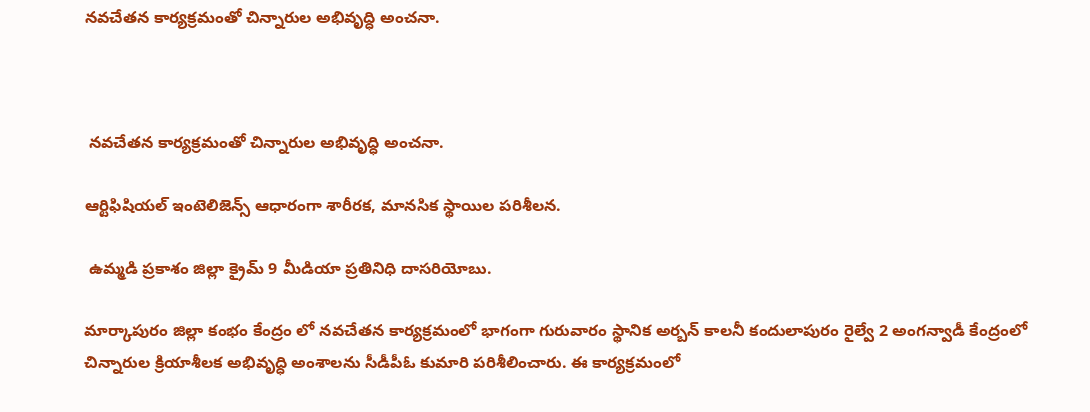నవచేతన కార్యక్రమంతో చిన్నారుల అభివృద్ధి అంచనా.



 నవచేతన కార్యక్రమంతో చిన్నారుల అభివృద్ధి అంచనా.

ఆర్టిఫిషియల్ ఇంటెలిజెన్స్ ఆధారంగా శారీరక, మానసిక స్థాయిల పరిశీలన.

 ఉమ్మడి ప్రకాశం జిల్లా క్రైమ్ 9 మీడియా ప్రతినిధి దాసరియోబు.

మార్కాపురం జిల్లా కంభం కేంద్రం లో నవచేతన కార్యక్రమంలో భాగంగా గురువారం స్థానిక అర్బన్ కాలనీ కందులాపురం రైల్వే 2 అంగన్వాడీ కేంద్రంలో చిన్నారుల క్రియాశీలక అభివృద్ధి అంశాలను సీడీపీఓ కుమారి పరిశీలించారు. ఈ కార్యక్రమంలో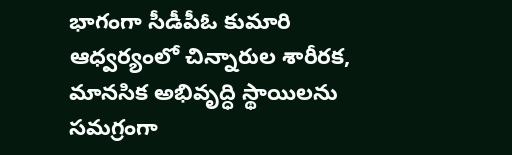భాగంగా సీడీపీఓ కుమారి ఆధ్వర్యంలో చిన్నారుల శారీరక, మానసిక అభివృద్ధి స్థాయిలను సమగ్రంగా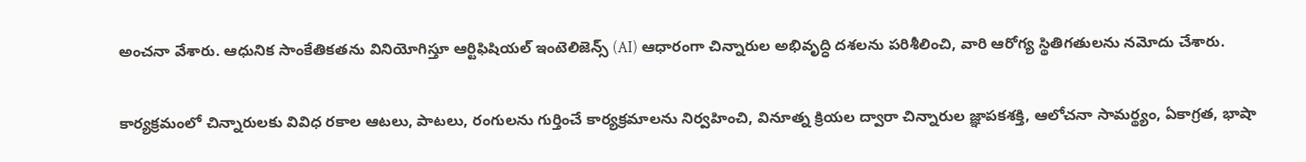అంచనా వేశారు. ఆధునిక సాంకేతికతను వినియోగిస్తూ ఆర్టిఫిషియల్ ఇంటెలిజెన్స్ (AI) ఆధారంగా చిన్నారుల అభివృద్ధి దశలను పరిశీలించి, వారి ఆరోగ్య స్థితిగతులను నమోదు చేశారు.

కార్యక్రమంలో చిన్నారులకు వివిధ రకాల ఆటలు, పాటలు, రంగులను గుర్తించే కార్యక్రమాలను నిర్వహించి, వినూత్న క్రియల ద్వారా చిన్నారుల జ్ఞాపకశక్తి, ఆలోచనా సామర్థ్యం, ఏకాగ్రత, భాషా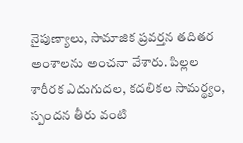నైపుణ్యాలు, సామాజిక ప్రవర్తన తదితర అంశాలను అంచనా వేశారు. పిల్లల శారీరక ఎదుగుదల, కదలికల సామర్థ్యం, స్పందన తీరు వంటి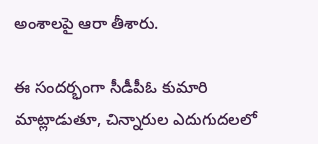అంశాలపై ఆరా తీశారు.

ఈ సందర్భంగా సీడీపీఓ కుమారి మాట్లాడుతూ, చిన్నారుల ఎదుగుదలలో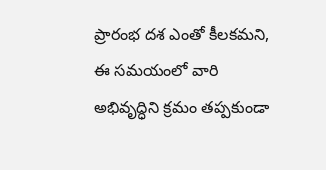ప్రారంభ దశ ఎంతో కీలకమని, ఈ సమయంలో వారి అభివృద్ధిని క్రమం తప్పకుండా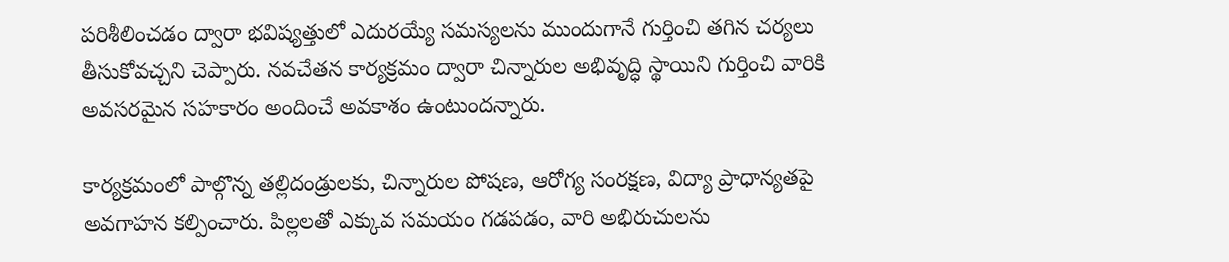పరిశీలించడం ద్వారా భవిష్యత్తులో ఎదురయ్యే సమస్యలను ముందుగానే గుర్తించి తగిన చర్యలు తీసుకోవచ్చని చెప్పారు. నవచేతన కార్యక్రమం ద్వారా చిన్నారుల అభివృద్ధి స్థాయిని గుర్తించి వారికి అవసరమైన సహకారం అందించే అవకాశం ఉంటుందన్నారు.

కార్యక్రమంలో పాల్గొన్న తల్లిదండ్రులకు, చిన్నారుల పోషణ, ఆరోగ్య సంరక్షణ, విద్యా ప్రాధాన్యతపై అవగాహన కల్పించారు. పిల్లలతో ఎక్కువ సమయం గడపడం, వారి అభిరుచులను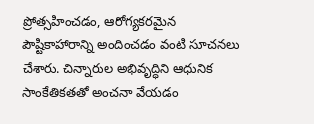ప్రోత్సహించడం, ఆరోగ్యకరమైన పౌష్టికాహారాన్ని అందించడం వంటి సూచనలు చేశారు. చిన్నారుల అభివృద్ధిని ఆధునిక సాంకేతికతతో అంచనా వేయడం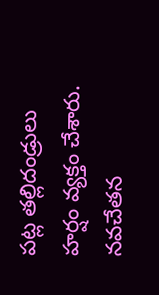పట్ల తల్లిదండ్రులు హర్షం వ్యక్తం చేశారు. నవచేతన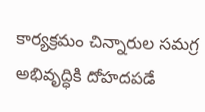కార్యక్రమం చిన్నారుల సమగ్ర అభివృద్ధికి దోహదపడే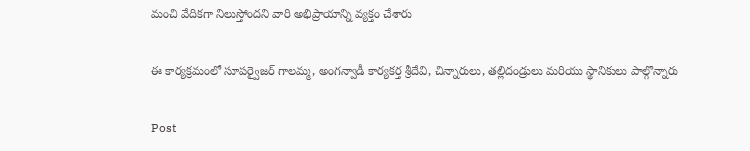మంచి వేదికగా నిలుస్తోందని వారి అభిప్రాయాన్ని వ్యక్తం చేశారు

ఈ కార్యక్రమంలో సూపర్వైజర్ గాలమ్మ, అంగన్వాడీ కార్యకర్త శ్రీదేవి, చిన్నారులు, తల్లిదండ్రులు మరియు స్థానికులు పాల్గొన్నారు

Post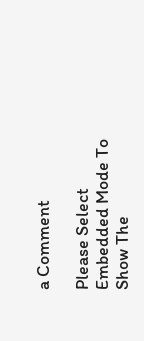a Comment

Please Select Embedded Mode To Show The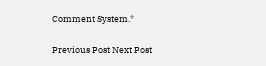Comment System.*

Previous Post Next Post